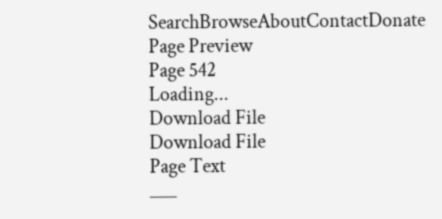SearchBrowseAboutContactDonate
Page Preview
Page 542
Loading...
Download File
Download File
Page Text
___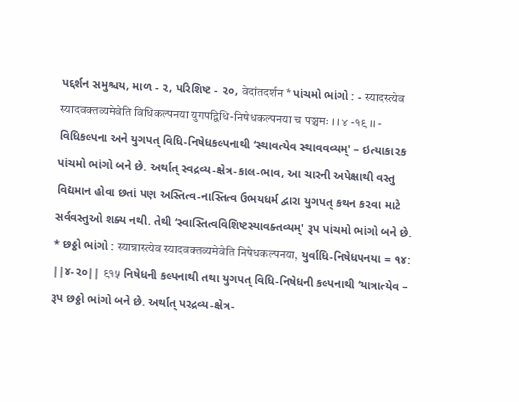પદ્દર્શન સમુશ્ચય, માળ - ૨, પરિશિષ્ટ - ૨૦, वेदांतदर्शन * પાંચમો ભાંગો : - स्यादस्त्येव स्यादवक्तव्यमेवेति विधिकल्पनया युगपद्विधि-निषेधकल्पनया च पञ्चमः । । ४ -१९ ।। - વિધિકલ્પના અને યુગપત્ વિધિ-નિષેધકલ્પનાથી ‘સ્થાવત્યેવ સ્થાવવવ્યમ્' – ઇત્યાકા૨ક પાંચમો ભાંગો બને છે. અર્થાત્ સ્વદ્રવ્ય-ક્ષેત્ર-કાલ-ભાવ, આ ચારની અપેક્ષાથી વસ્તુ વિદ્યમાન હોવા છતાં પણ અસ્તિત્વ-નાસ્તિત્વ ઉભયધર્મ દ્વારા યુગપત્ કથન ક૨વા માટે સર્વવસ્તુઓ શક્ય નથી. તેથી ‘સ્વાસ્તિત્વવિશિષ્ટસ્યાવક્તવ્યમ્' રૂપ પાંચમો ભાંગો બને છે. * છઠ્ઠો ભાંગો : स्यान्नास्त्येव स्यादवक्तव्यमेवेति निषेधकल्पनया, યુર્વાધિ-નિષેધ૫નયા = ૧૪: ||૪-૨૦|| ९१५ નિષેધની કલ્પનાથી તથા યુગપત્ વિધિ-નિષેધની કલ્પનાથી ‘યાત્રાત્યેવ – રૂપ છઠ્ઠો ભાંગો બને છે. અર્થાત્ પરદ્રવ્ય-ક્ષેત્ર-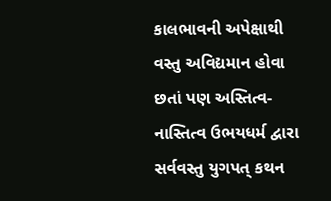કાલભાવની અપેક્ષાથી વસ્તુ અવિદ્યમાન હોવા છતાં પણ અસ્તિત્વ-નાસ્તિત્વ ઉભયધર્મ દ્વારા સર્વવસ્તુ યુગપત્ કથન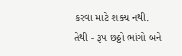કરવા માટે શક્ય નથી. તેથી - રૂપ છઠ્ઠો ભાંગો બને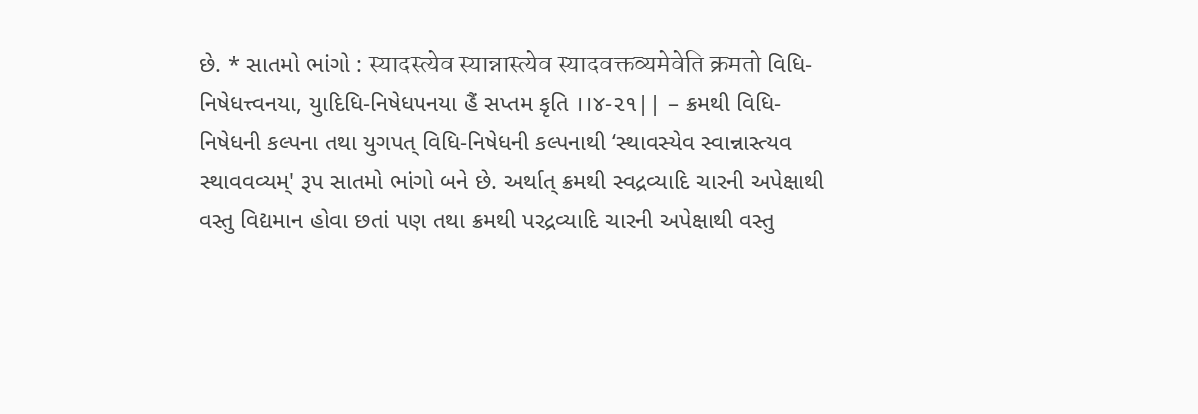છે. * સાતમો ભાંગો : स्यादस्त्येव स्यान्नास्त्येव स्यादवक्तव्यमेवेति क्रमतो વિધિ-નિષેધત્ત્વનયા, યુાદિધિ-નિષેધ૫નયા હૈં સપ્તમ કૃતિ ।।૪-૨૧|| – ક્રમથી વિધિ-નિષેધની કલ્પના તથા યુગપત્ વિધિ-નિષેધની કલ્પનાથી ‘સ્થાવસ્યેવ સ્વાન્નાસ્ત્યવ સ્થાવવવ્યમ્' રૂપ સાતમો ભાંગો બને છે. અર્થાત્ ક્રમથી સ્વદ્રવ્યાદિ ચારની અપેક્ષાથી વસ્તુ વિદ્યમાન હોવા છતાં પણ તથા ક્રમથી પરદ્રવ્યાદિ ચારની અપેક્ષાથી વસ્તુ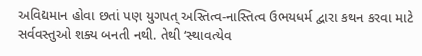અવિદ્યમાન હોવા છતાં પણ યુગપત્ અસ્તિત્વ-નાસ્તિત્વ ઉભયધર્મ દ્વારા કથન કરવા માટે સર્વવસ્તુઓ શક્ય બનતી નથી. તેથી ‘સ્થાવત્યેવ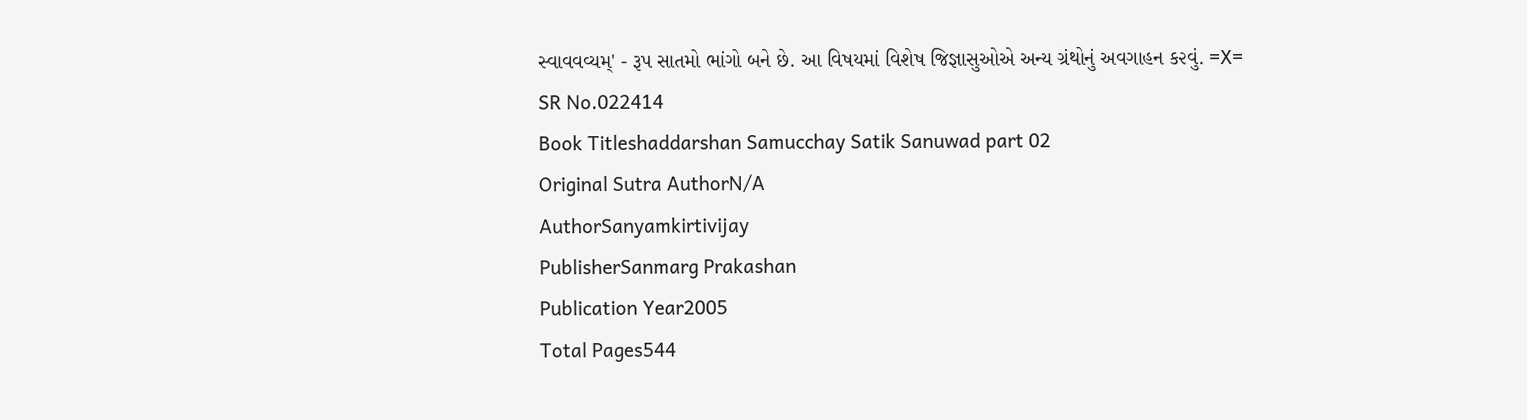સ્વાવવવ્યમ્' - રૂપ સાતમો ભાંગો બને છે. આ વિષયમાં વિશેષ જિજ્ઞાસુઓએ અન્ય ગ્રંથોનું અવગાહન ક૨વું. =X=
SR No.022414
Book Titleshaddarshan Samucchay Satik Sanuwad part 02
Original Sutra AuthorN/A
AuthorSanyamkirtivijay
PublisherSanmarg Prakashan
Publication Year2005
Total Pages544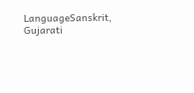LanguageSanskrit, Gujarati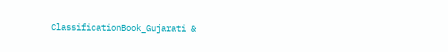ClassificationBook_Gujarati &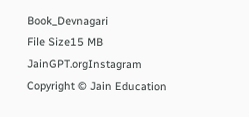Book_Devnagari
File Size15 MB
JainGPT.orgInstagram
Copyright © Jain Education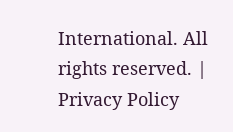International. All rights reserved. | Privacy Policy